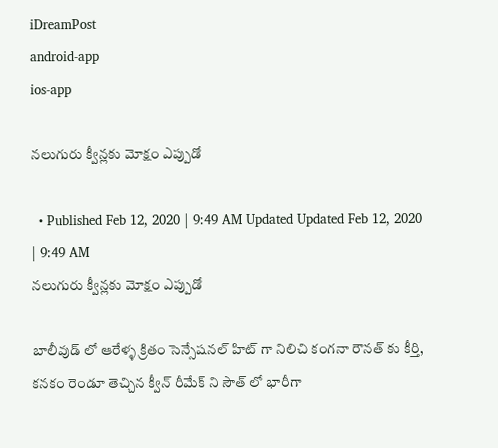iDreamPost
android-app
ios-app

నలుగురు క్వీన్లకు మోక్షం ఎప్పుడో

  • Published Feb 12, 2020 | 9:49 AM Updated Updated Feb 12, 2020 | 9:49 AM
నలుగురు క్వీన్లకు మోక్షం ఎప్పుడో

బాలీవుడ్ లో ఆరేళ్ళ క్రితం సెన్సేషనల్ హిట్ గా నిలిచి కంగనా రౌనత్ కు కీర్తి, కనకం రెండూ తెచ్చిన క్వీన్ రీమేక్ ని సౌత్ లో భారీగా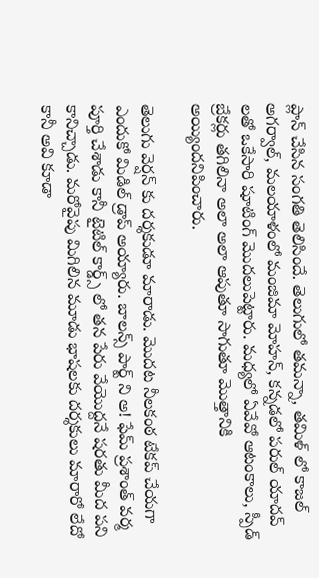ప్లాన్ చేసిన సంగతి తెలిసిందే. తెలుగులో తమన్నా, తమిళ్ లో కాజల్ అగర్వాల్, మలయాళంలో మంజిమా మోహన్, కన్నడలో పరుల్ యాదవ్ లతో ఒకేసారి షూటింగ్ మొదలుపెట్టారు. మధ్యలో ఏవేవో ఆటంకాలు, స్పీడ్ బ్రేకర్లు తగిలినా అలా అలా ఆపుతూ సాగుతూ మొత్తానికి అయ్యిందనిపించారు.

తెలుగు వెర్షన్ కు దర్శకుడూ మారాడు. మొదట నీలకంఠ టేకప్ చేయగా ఎందుకో మిడిల్ డ్రాప్ అయ్యారు. బాలన్స్ పార్ట్ ని అ! ఫేమ్ ప్రశాంత్ వర్మ పూర్తి చేశాడు కానీ టైటిల్ కార్డ్స్ లో తన పేరు వేయొద్దనే షరతు మీద పని కానిచ్చాడు. మరోవైపు మిగిలిన మూడు భాషలకు దర్శకులు మారారో లేదో కానీ అవి కూడా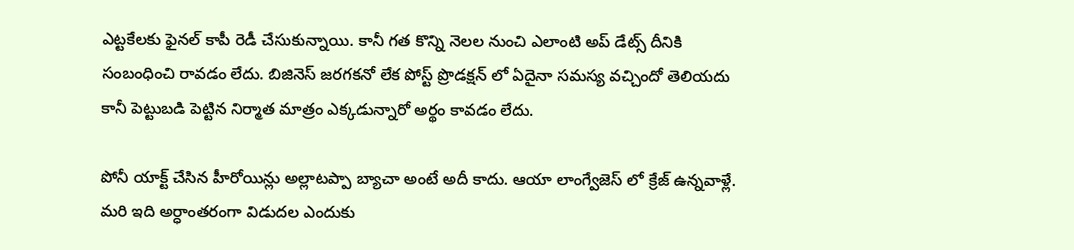ఎట్టకేలకు ఫైనల్ కాపీ రెడీ చేసుకున్నాయి. కానీ గత కొన్ని నెలల నుంచి ఎలాంటి అప్ డేట్స్ దీనికి సంబంధించి రావడం లేదు. బిజినెస్ జరగకనో లేక పోస్ట్ ప్రొడక్షన్ లో ఏదైనా సమస్య వచ్చిందో తెలియదు కానీ పెట్టుబడి పెట్టిన నిర్మాత మాత్రం ఎక్కడున్నారో అర్థం కావడం లేదు.

పోనీ యాక్ట్ చేసిన హీరోయిన్లు అల్లాటప్పా బ్యాచా అంటే అదీ కాదు. ఆయా లాంగ్వేజెస్ లో క్రేజ్ ఉన్నవాళ్లే. మరి ఇది అర్ధాంతరంగా విడుదల ఎందుకు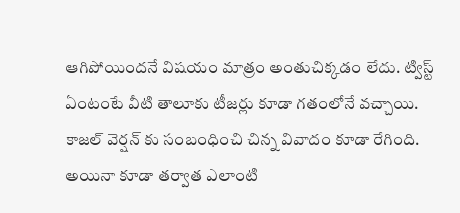ఆగిపోయిందనే విషయం మాత్రం అంతుచిక్కడం లేదు. ట్విస్ట్ ఏంటంటే వీటి తాలూకు టీజర్లు కూడా గతంలోనే వచ్చాయి. కాజల్ వెర్షన్ కు సంబంధించి చిన్న వివాదం కూడా రేగింది. అయినా కూడా తర్వాత ఎలాంటి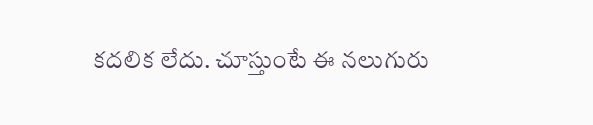కదలిక లేదు. చూస్తుంటే ఈ నలుగురు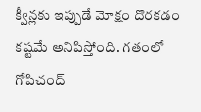క్వీన్లకు ఇప్పుడే మోక్షం దొరకడం కష్టమే అనిపిస్తోంది. గతంలో గోపిచంద్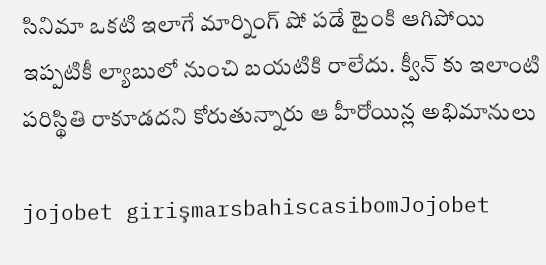సినిమా ఒకటి ఇలాగే మార్నింగ్ షో పడే టైంకి ఆగిపోయి ఇప్పటికీ ల్యాబులో నుంచి బయటికి రాలేదు. క్వీన్ కు ఇలాంటి పరిస్థితి రాకూడదని కోరుతున్నారు ఆ హీరోయిన్ల అభిమానులు

jojobet girişmarsbahiscasibomJojobet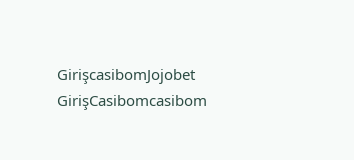GirişcasibomJojobet GirişCasibomcasibom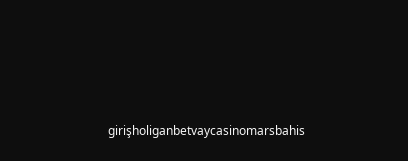girişholiganbetvaycasinomarsbahis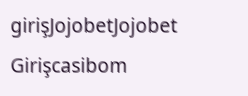girişJojobetJojobet Girişcasibom